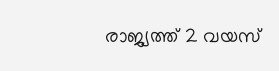രാജ്യത്ത് 2 വയസ്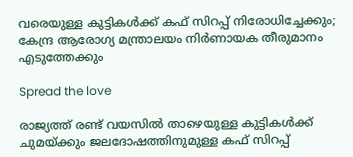വരെയുള്ള കുട്ടികൾക്ക് കഫ് സിറപ്പ് നിരോധിച്ചേക്കും; കേന്ദ്ര ആരോഗ്യ മന്ത്രാലയം നിർണായക തീരുമാനം എടുത്തേക്കും

Spread the love

രാജ്യത്ത് രണ്ട് വയസിൽ താഴെയുള്ള കുട്ടികൾക്ക് ചുമയ്ക്കും ജലദോഷത്തിനുമുള്ള കഫ് സിറപ്പ്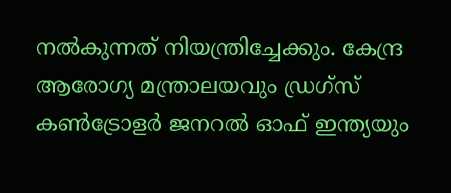നൽകുന്നത് നിയന്ത്രിച്ചേക്കും. കേന്ദ്ര ആരോഗ്യ മന്ത്രാലയവും ഡ്രഗ്‌സ് കൺട്രോളർ ജനറൽ ഓഫ് ഇന്ത്യയും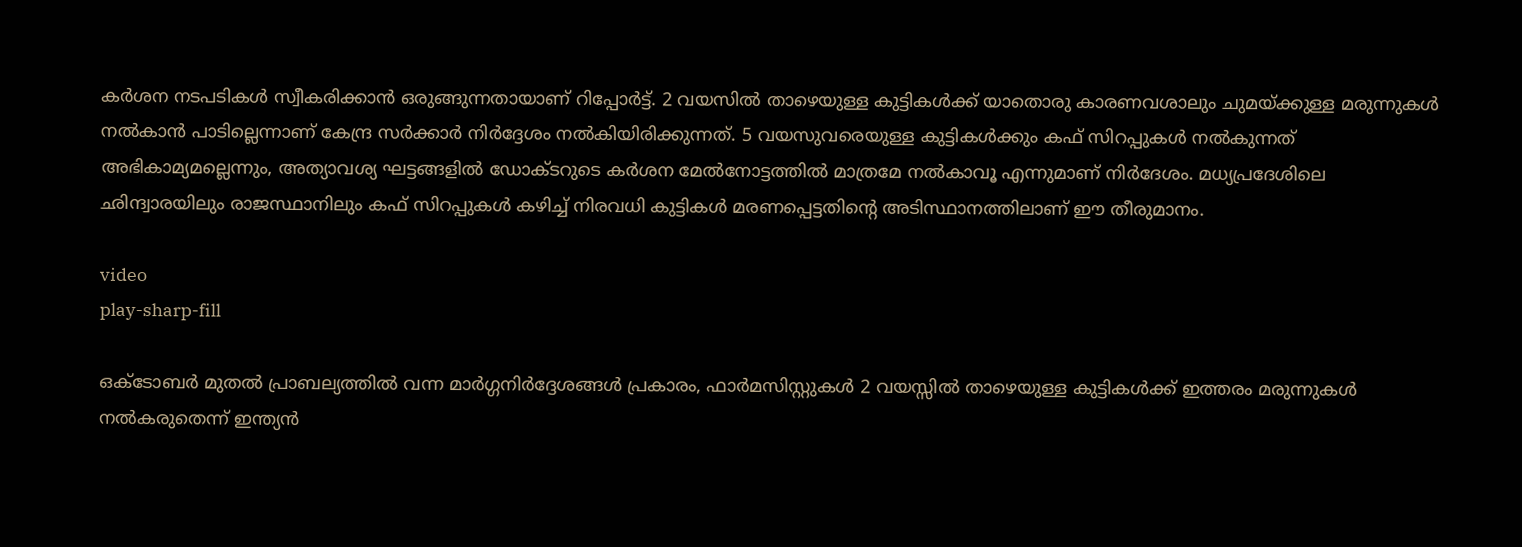കർശന നടപടികൾ സ്വീകരിക്കാൻ ഒരുങ്ങുന്നതായാണ് റിപ്പോർട്ട്. 2 വയസിൽ താഴെയുള്ള കുട്ടികൾക്ക് യാതൊരു കാരണവശാലും ചുമയ്ക്കുള്ള മരുന്നുകൾ നൽകാൻ പാടില്ലെന്നാണ് കേന്ദ്ര സർക്കാർ നിർദ്ദേശം നൽകിയിരിക്കുന്നത്. 5 വയസുവരെയുള്ള കുട്ടികൾക്കും കഫ് സിറപ്പുകൾ നൽകുന്നത് അഭികാമ്യമല്ലെന്നും, അത്യാവശ്യ ഘട്ടങ്ങളിൽ ഡോക്ടറുടെ കർശന മേൽനോട്ടത്തിൽ മാത്രമേ നൽകാവൂ എന്നുമാണ് നിർദേശം. മധ്യപ്രദേശിലെ ഛിന്ദ്വാരയിലും രാജസ്ഥാനിലും കഫ് സിറപ്പുകൾ കഴിച്ച് നിരവധി കുട്ടികൾ മരണപ്പെട്ടതിൻ്റെ അടിസ്ഥാനത്തിലാണ് ഈ തീരുമാനം.

video
play-sharp-fill

ഒക്ടോബർ മുതൽ പ്രാബല്യത്തിൽ വന്ന മാർഗ്ഗനിർദ്ദേശങ്ങൾ പ്രകാരം, ഫാർമസിസ്റ്റുകൾ 2 വയസ്സിൽ താഴെയുള്ള കുട്ടികൾക്ക് ഇത്തരം മരുന്നുകൾ നൽകരുതെന്ന് ഇന്ത്യൻ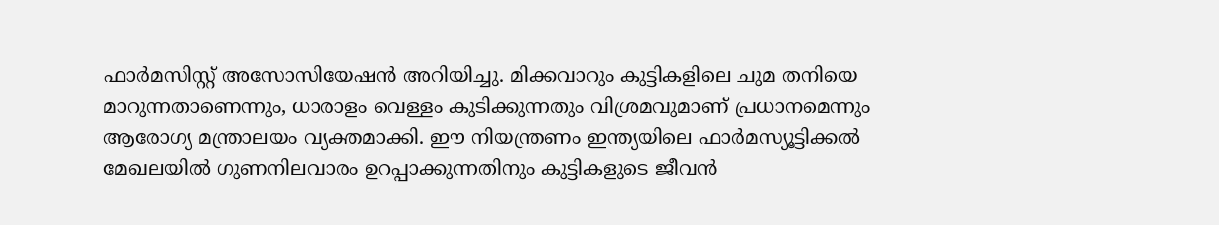ഫാർമസിസ്റ്റ് അസോസിയേഷൻ അറിയിച്ചു. മിക്കവാറും കുട്ടികളിലെ ചുമ തനിയെ മാറുന്നതാണെന്നും, ധാരാളം വെള്ളം കുടിക്കുന്നതും വിശ്രമവുമാണ് പ്രധാനമെന്നും ആരോഗ്യ മന്ത്രാലയം വ്യക്തമാക്കി. ഈ നിയന്ത്രണം ഇന്ത്യയിലെ ഫാർമസ്യൂട്ടിക്കൽ മേഖലയിൽ ഗുണനിലവാരം ഉറപ്പാക്കുന്നതിനും കുട്ടികളുടെ ജീവൻ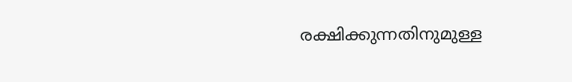രക്ഷിക്കുന്നതിനുമുള്ള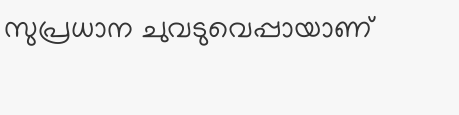സുപ്രധാന ചുവടുവെപ്പായാണ്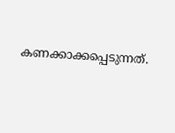കണക്കാക്കപ്പെടുന്നത്.